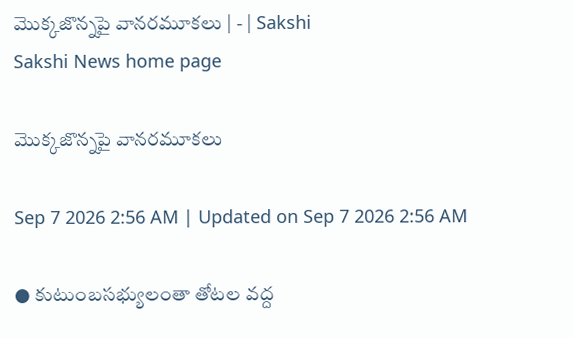మొక్కజొన్నపై వానరమూకలు | - | Sakshi
Sakshi News home page

మొక్కజొన్నపై వానరమూకలు

Sep 7 2026 2:56 AM | Updated on Sep 7 2026 2:56 AM

● కుటుంబసభ్యులంతా తోటల వద్ద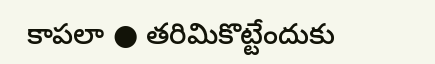కాపలా ● తరిమికొట్టేందుకు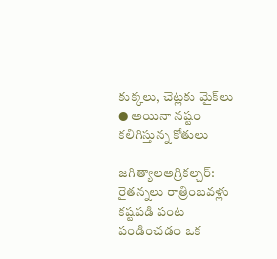కుక్కలు, చెట్లకు మైక్‌లు ● అయినా నష్టం కలిగిస్తున్న కోతులు

జగిత్యాలఅగ్రికల్చర్‌: రైతన్నలు రాత్రింబవళ్లు కష్టపడి పంట పండించడం ఒక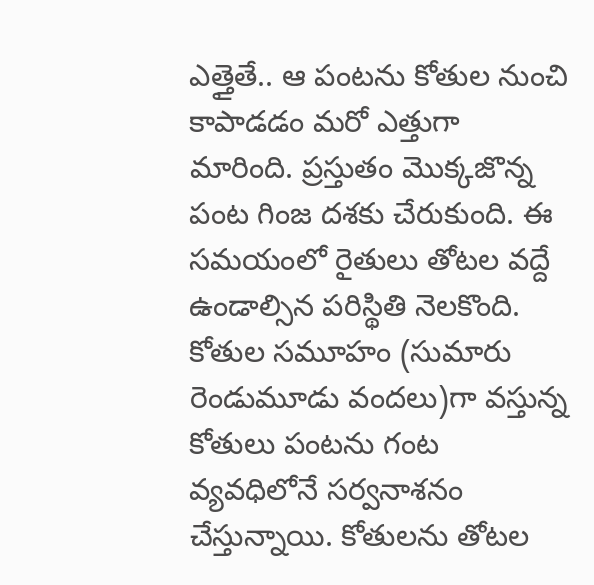ఎత్తైతే.. ఆ పంటను కోతుల నుంచి కాపాడడం మరో ఎత్తుగా మారింది. ప్రస్తుతం మొక్కజొన్న పంట గింజ దశకు చేరుకుంది. ఈ సమయంలో రైతులు తోటల వద్దే ఉండాల్సిన పరిస్థితి నెలకొంది. కోతుల సమూహం (సుమారు రెండుమూడు వందలు)గా వస్తున్న కోతులు పంటను గంట వ్యవధిలోనే సర్వనాశనం చేస్తున్నాయి. కోతులను తోటల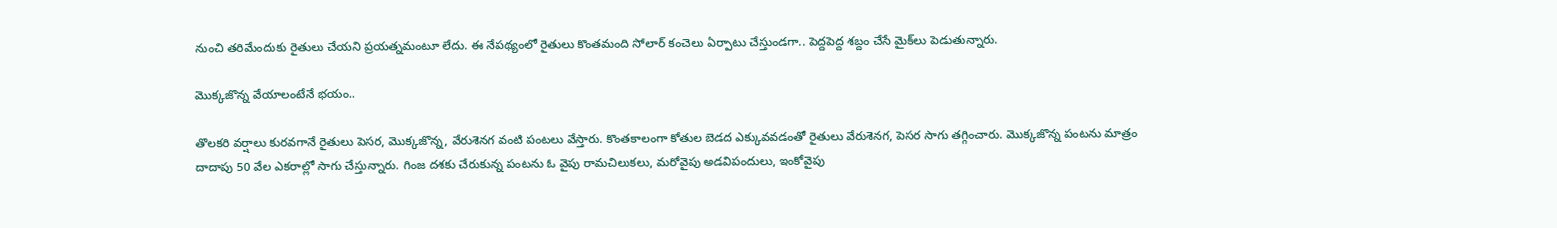నుంచి తరిమేందుకు రైతులు చేయని ప్రయత్నమంటూ లేదు. ఈ నేపథ్యంలో రైతులు కొంతమంది సోలార్‌ కంచెలు ఏర్పాటు చేస్తుండగా.. పెద్దపెద్ద శబ్దం చేసే మైక్‌లు పెడుతున్నారు.

మొక్కజొన్న వేయాలంటేనే భయం..

తొలకరి వర్షాలు కురవగానే రైతులు పెసర, మొక్కజొన్న, వేరుశెనగ వంటి పంటలు వేస్తారు. కొంతకాలంగా కోతుల బెడద ఎక్కువవడంతో రైతులు వేరుశెనగ, పెసర సాగు తగ్గించారు. మొక్కజొన్న పంటను మాత్రం దాదాపు 50 వేల ఎకరాల్లో సాగు చేస్తున్నారు. గింజ దశకు చేరుకున్న పంటను ఓ వైపు రామచిలుకలు, మరోవైపు అడవిపందులు, ఇంకోవైపు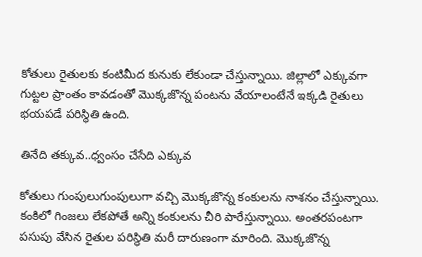కోతులు రైతులకు కంటిమీద కునుకు లేకుండా చేస్తున్నాయి. జిల్లాలో ఎక్కువగా గుట్టల ప్రాంతం కావడంతో మొక్కజొన్న పంటను వేయాలంటేనే ఇక్కడి రైతులు భయపడే పరిస్థితి ఉంది.

తినేది తక్కువ..ధ్వంసం చేసేది ఎక్కువ

కోతులు గుంపులుగుంపులుగా వచ్చి మొక్కజొన్న కంకులను నాశనం చేస్తున్నాయి. కంకిలో గింజలు లేకపోతే అన్ని కంకులను చీరి పారేస్తున్నాయి. అంతరపంటగా పసుపు వేసిన రైతుల పరిస్థితి మరీ దారుణంగా మారింది. మొక్కజొన్న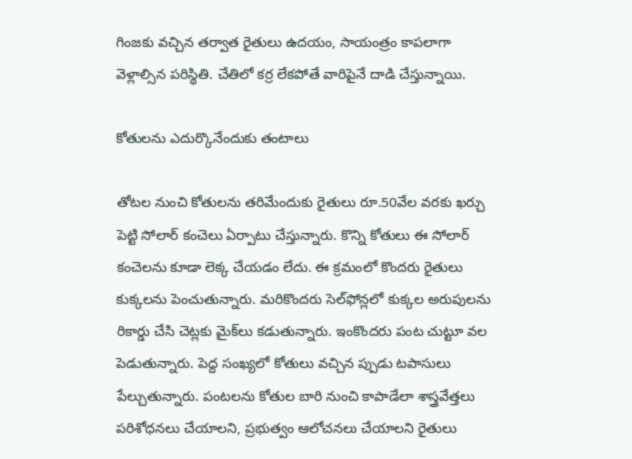గింజకు వచ్చిన తర్వాత రైతులు ఉదయం, సాయంత్రం కాపలాగా వెళ్లాల్సిన పరిస్థితి. చేతిలో కర్ర లేకపోతే వారిపైనే దాడి చేస్తున్నాయి.

కోతులను ఎదుర్కొనేందుకు తంటాలు

తోటల నుంచి కోతులను తరిమేందుకు రైతులు రూ.50వేల వరకు ఖర్చు పెట్టి సోలార్‌ కంచెలు ఏర్పాటు చేస్తున్నారు. కొన్ని కోతులు ఈ సోలార్‌ కంచెలను కూడా లెక్క చేయడం లేదు. ఈ క్రమంలో కొందరు రైతులు కుక్కలను పెంచుతున్నారు. మరికొందరు సెల్‌ఫోన్లలో కుక్కల అరుపులను రికార్డు చేసి చెట్లకు మైక్‌లు కడుతున్నారు. ఇంకొందరు పంట చుట్టూ వల పెడుతున్నారు. పెద్ద సంఖ్యలో కోతులు వచ్చిన ప్పుడు టపాసులు పేల్చుతున్నారు. పంటలను కోతుల బారి నుంచి కాపాడేలా శాస్త్రవేత్తలు పరిశోధనలు చేయాలని, ప్రభుత్వం ఆలోచనలు చేయాలని రైతులు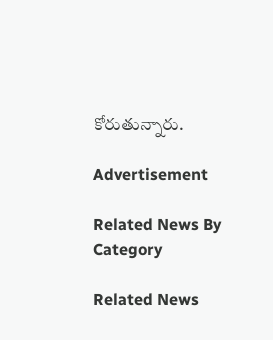కోరుతున్నారు.

Advertisement

Related News By Category

Related News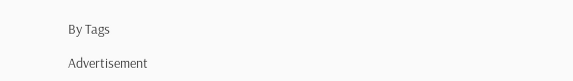By Tags

Advertisement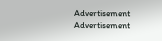Advertisement
Advertisement